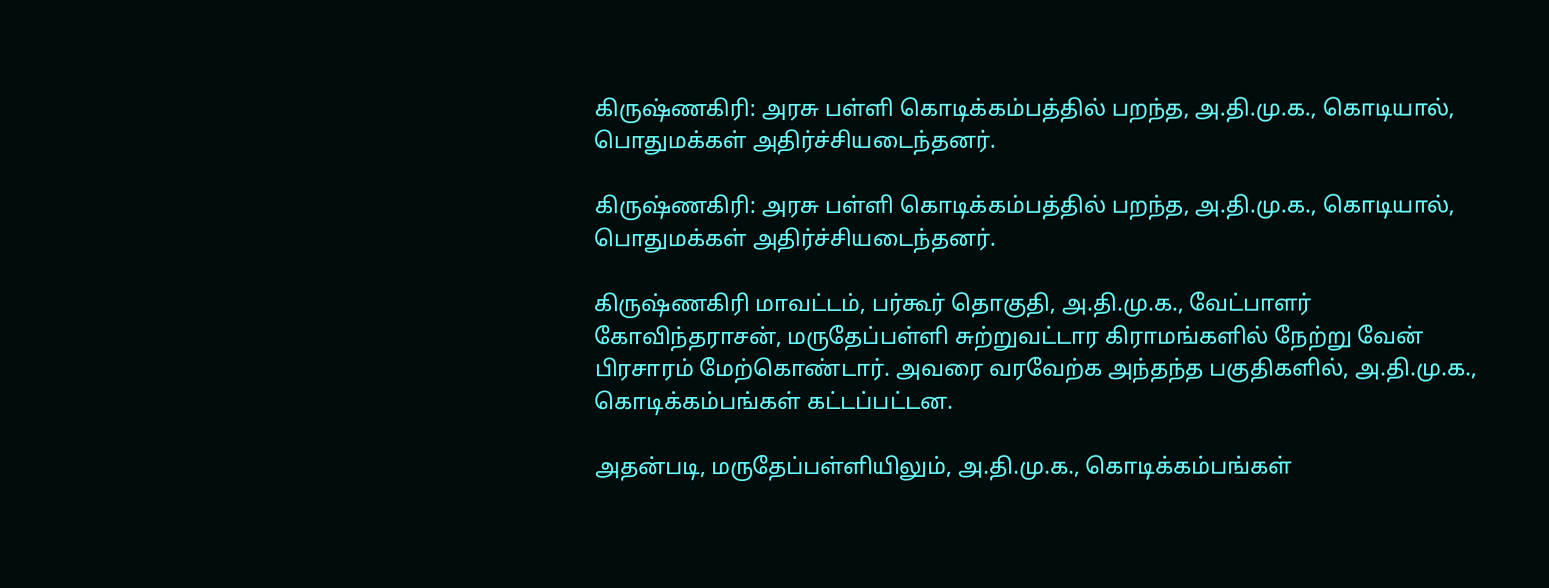கிருஷ்ணகிரி: அரசு பள்ளி கொடிக்கம்பத்தில் பறந்த, அ.தி.மு.க., கொடியால், பொதுமக்கள் அதிர்ச்சியடைந்தனர்.

கிருஷ்ணகிரி: அரசு பள்ளி கொடிக்கம்பத்தில் பறந்த, அ.தி.மு.க., கொடியால், பொதுமக்கள் அதிர்ச்சியடைந்தனர்.

கிருஷ்ணகிரி மாவட்டம், பர்கூர் தொகுதி, அ.தி.மு.க., வேட்பாளர் கோவிந்தராசன், மருதேப்பள்ளி சுற்றுவட்டார கிராமங்களில் நேற்று வேன் பிரசாரம் மேற்கொண்டார். அவரை வரவேற்க அந்தந்த பகுதிகளில், அ.தி.மு.க., கொடிக்கம்பங்கள் கட்டப்பட்டன.

அதன்படி, மருதேப்பள்ளியிலும், அ.தி.மு.க., கொடிக்கம்பங்கள்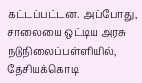கட்டப்பட்டன. அப்போது, சாலையை ஒட்டிய அரசு நடுநிலைப்பள்ளியில், தேசியக்கொடி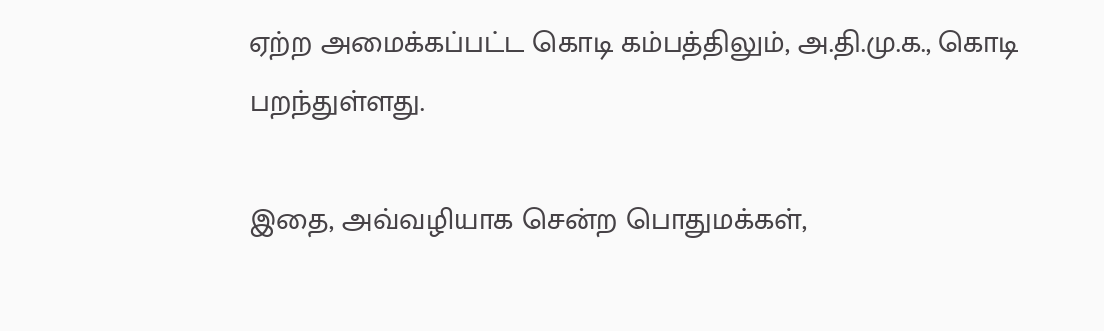ஏற்ற அமைக்கப்பட்ட கொடி கம்பத்திலும், அ.தி.மு.க., கொடி பறந்துள்ளது.

இதை, அவ்வழியாக சென்ற பொதுமக்கள்,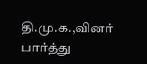தி.மு.க.,வினர் பார்த்து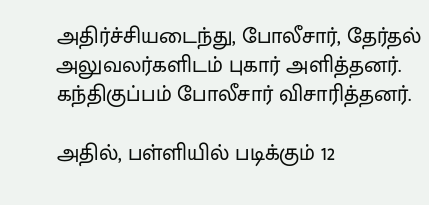அதிர்ச்சியடைந்து, போலீசார், தேர்தல் அலுவலர்களிடம் புகார் அளித்தனர். கந்திகுப்பம் போலீசார் விசாரித்தனர்.

அதில், பள்ளியில் படிக்கும் 12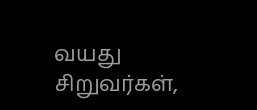வயது சிறுவர்கள்,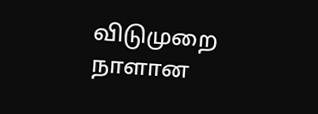விடுமுறை நாளான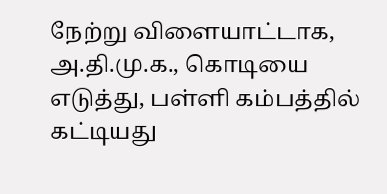நேற்று விளையாட்டாக, அ.தி.மு.க., கொடியை எடுத்து, பள்ளி கம்பத்தில் கட்டியது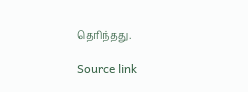தெரிந்தது.

Source link